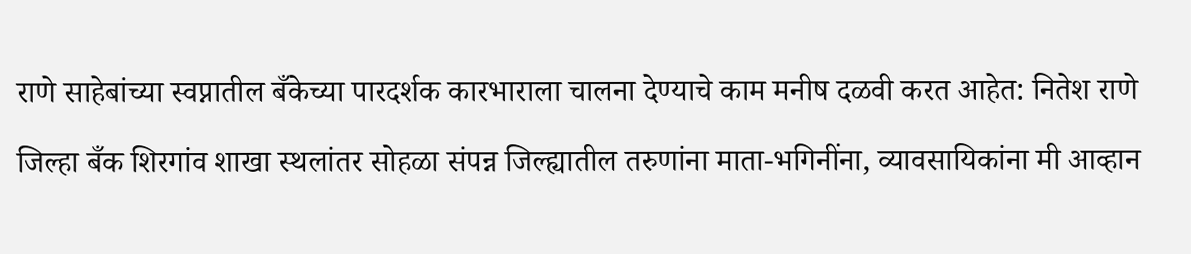राणे साहेबांच्या स्वप्नातील बँकेच्या पारदर्शक कारभाराला चालना देण्याचे काम मनीष दळवी करत आहेत: नितेश राणे

जिल्हा बँक शिरगांव शाखा स्थलांतर सोहळा संपन्न जिल्ह्यातील तरुणांना माता-भगिनींना, व्यावसायिकांना मी आव्हान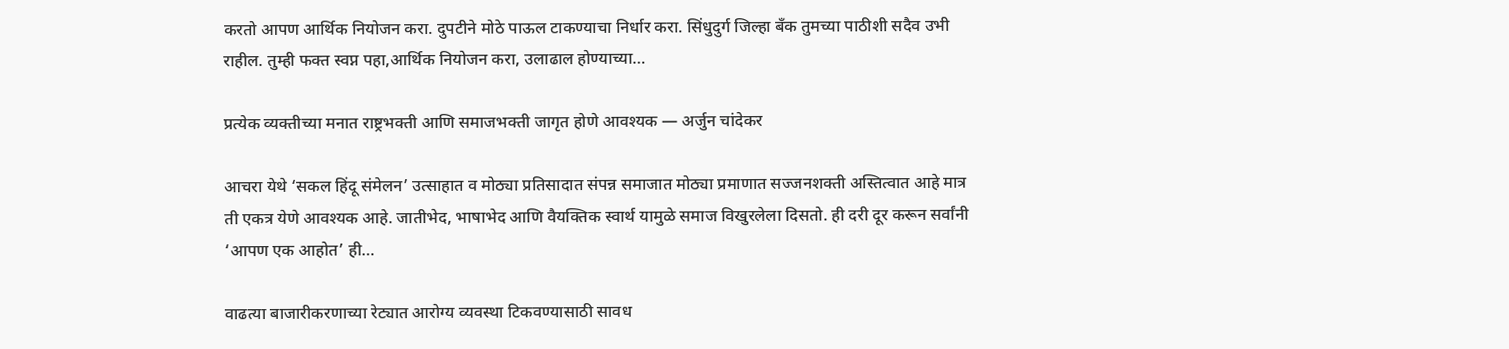करतो आपण आर्थिक नियोजन करा. दुपटीने मोठे पाऊल टाकण्याचा निर्धार करा. सिंधुदुर्ग जिल्हा बँक तुमच्या पाठीशी सदैव उभी राहील. तुम्ही फक्त स्वप्न पहा,आर्थिक नियोजन करा, उलाढाल होण्याच्या…

प्रत्येक व्यक्तीच्या मनात राष्ट्रभक्ती आणि समाजभक्ती जागृत होणे आवश्यक — अर्जुन चांदेकर

आचरा येथे ‘सकल हिंदू संमेलन’ उत्साहात व मोठ्या प्रतिसादात संपन्न समाजात मोठ्या प्रमाणात सज्जनशक्ती अस्तित्वात आहे मात्र ती एकत्र येणे आवश्यक आहे. जातीभेद, भाषाभेद आणि वैयक्तिक स्वार्थ यामुळे समाज विखुरलेला दिसतो. ही दरी दूर करून सर्वांनी ‘आपण एक आहोत’ ही…

वाढत्या बाजारीकरणाच्या रेट्यात आरोग्य व्यवस्था टिकवण्यासाठी सावध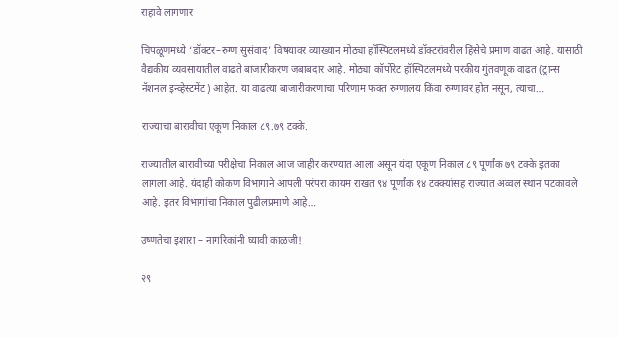राहावे लागणार

चिपळूणमध्ये ‘डॉक्टर–रुग्ण सुसंवाद’ विषयावर व्याख्यान मोठ्या हॉस्पिटलमध्ये डॉक्टरांवरील हिंसेचे प्रमाण वाढत आहे. यासाठी वैद्यकीय व्यवसायातील वाढते बाजारीकरण जबाबदार आहे. मोठ्या कॉर्पोरेट हॉस्पिटलमध्ये परकीय गुंतवणूक वाढत (ट्रान्स नॅशनल इन्व्हेस्टमेंट) आहेत. या वाढत्या बाजारीकरणाचा परिणाम फक्त रुग्णालय किंवा रुग्णावर होत नसून, त्याचा…

राज्याचा बारावीचा एकूण निकाल ८९.७९ टक्के.

राज्यातील बारावीच्या परीक्षेचा निकाल आज जाहीर करण्यात आला असून यंदा एकूण निकाल ८९ पूर्णांक ७९ टक्के इतका लागला आहे. यंदाही कोकण विभागाने आपली परंपरा कायम राखत ९४ पूर्णांक १४ टक्क्यांसह राज्यात अव्वल स्थान पटकावले आहे. इतर विभागांचा निकाल पुढीलप्रमाणे आहे…

उष्णतेचा इशारा – नागरिकांनी घ्यावी काळजी!

२९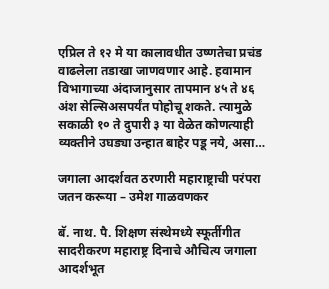एप्रिल ते १२ मे या कालावधीत उष्णतेचा प्रचंड वाढलेला तडाखा जाणवणार आहे. हवामान विभागाच्या अंदाजानुसार तापमान ४५ ते ४६ अंश सेल्सिअसपर्यंत पोहोचू शकते. त्यामुळे सकाळी १० ते दुपारी ३ या वेळेत कोणत्याही व्यक्तीने उघड्या उन्हात बाहेर पडू नये, असा…

जगाला आदर्शवत ठरणारी महाराष्ट्राची परंपरा जतन करूया – उमेश गाळवणकर

बॅ. नाथ. पै. शिक्षण संस्थेमध्ये स्फूर्तीगीत सादरीकरण महाराष्ट्र दिनाचे औचित्य जगाला आदर्शभूत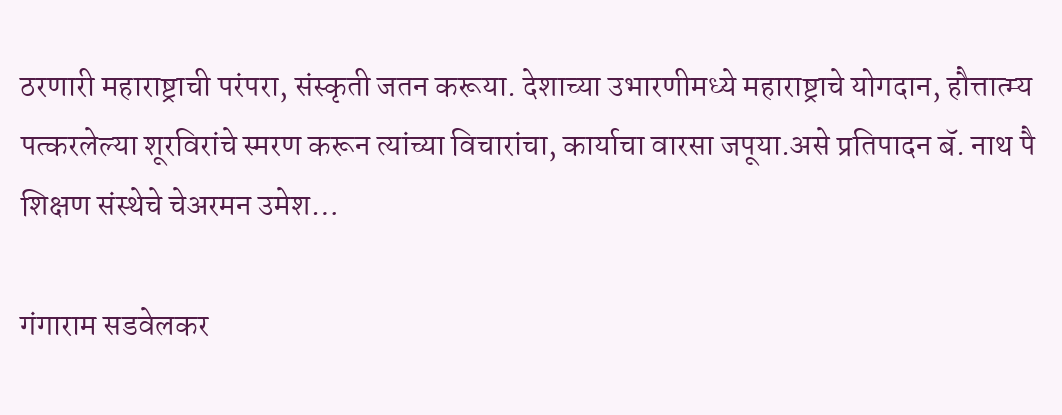ठरणारी महाराष्ट्राची परंपरा, संस्कृती जतन करूया. देशाच्या उभारणीमध्ये महाराष्ट्राचे योगदान, हौत्तात्म्य पत्करलेल्या शूरविरांचे स्मरण करून त्यांच्या विचारांचा, कार्याचा वारसा जपूया.असे प्रतिपादन बॅ. नाथ पै शिक्षण संस्थेचे चेअरमन उमेश…

गंगाराम सडवेलकर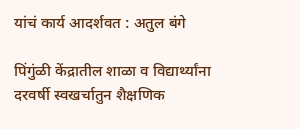यांचं कार्य आदर्शवत : अतुल बंगे

पिंगुंळी केंद्रातील शाळा व विद्यार्थ्यांना दरवर्षी स्वखर्चातुन शैक्षणिक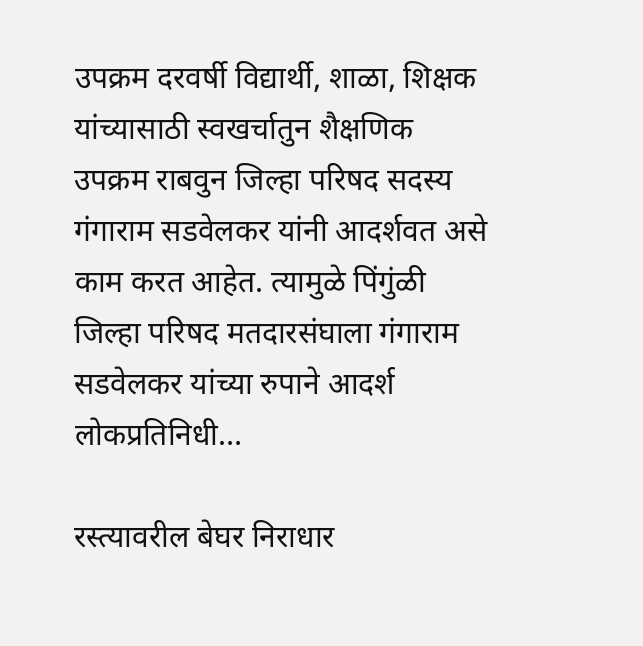उपक्रम दरवर्षी विद्यार्थी, शाळा, शिक्षक यांच्यासाठी स्वखर्चातुन शैक्षणिक उपक्रम राबवुन जिल्हा परिषद सदस्य गंगाराम सडवेलकर यांनी आदर्शवत असे काम करत आहेत. त्यामुळे पिंगुंळी जिल्हा परिषद मतदारसंघाला गंगाराम सडवेलकर यांच्या रुपाने आदर्श लोकप्रतिनिधी…

रस्त्यावरील बेघर निराधार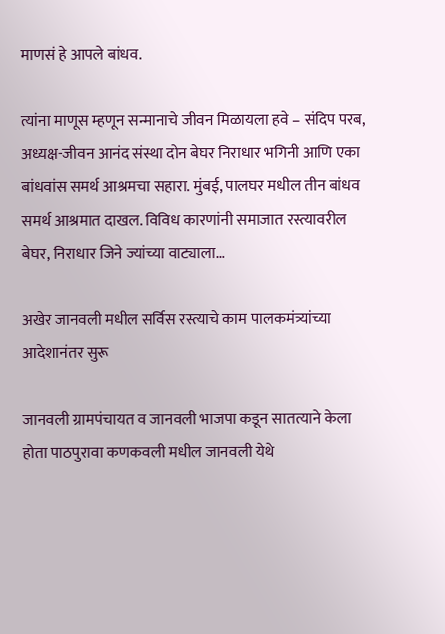माणसं हे आपले बांधव.

त्यांना माणूस म्हणून सन्मानाचे जीवन मिळायला हवे – संदिप परब, अध्यक्ष-जीवन आनंद संस्था दोन बेघर निराधार भगिनी आणि एका बांधवांस समर्थ आश्रमचा सहारा. मुंबई, पालघर मधील तीन बांधव समर्थ आश्रमात दाखल. विविध कारणांनी समाजात रस्त्यावरील बेघर, निराधार जिने ज्यांच्या वाट्याला…

अखेर जानवली मधील सर्विस रस्त्याचे काम पालकमंत्र्यांच्या आदेशानंतर सुरू

जानवली ग्रामपंचायत व जानवली भाजपा कडून सातत्याने केला होता पाठपुरावा कणकवली मधील जानवली येथे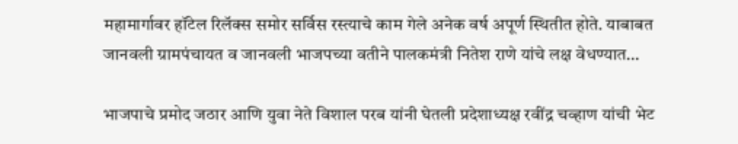महामार्गावर हॉटेल रिलॅक्स समोर सर्विस रस्त्याचे काम गेले अनेक वर्ष अपूर्ण स्थितीत होते. याबाबत जानवली ग्रामपंचायत व जानवली भाजपच्या वतीने पालकमंत्री नितेश राणे यांचे लक्ष वेधण्यात…

भाजपाचे प्रमोद जठार आणि युवा नेते विशाल परब यांनी घेतली प्रदेशाध्यक्ष रवींद्र चव्हाण यांची भेट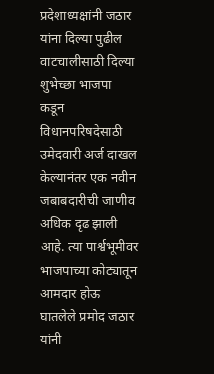प्रदेशाध्यक्षांनी जठार यांना दिल्या पुढील वाटचालीसाठी दिल्या शुभेच्छा भाजपा कडून विधानपरिषदेसाठी उमेदवारी अर्ज दाखल केल्यानंतर एक नवीन जबाबदारीची जाणीव अधिक दृढ झाली आहे. त्या पार्श्वभूमीवर भाजपाच्या कोट्यातून आमदार होऊ घातलेले प्रमोद जठार यांनी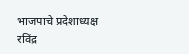भाजपाचे प्रदेशाध्यक्ष रविंद्र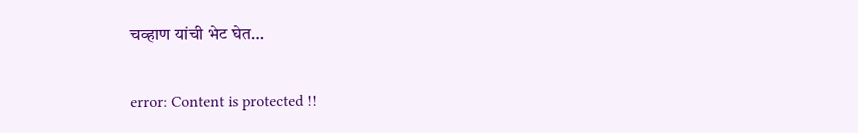चव्हाण यांची भेट घेत…

error: Content is protected !!